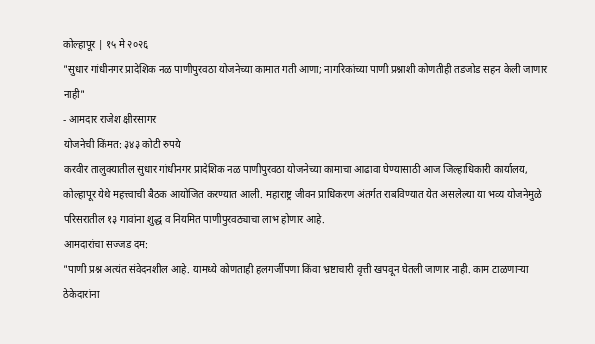कोल्हापूर | १५ मे २०२६
"सुधार गांधीनगर प्रादेशिक नळ पाणीपुरवठा योजनेच्या कामात गती आणा; नागरिकांच्या पाणी प्रश्नाशी कोणतीही तडजोड सहन केली जाणार नाही"
- आमदार राजेश क्षीरसागर
योजनेची किंमत: ३४३ कोटी रुपये
करवीर तालुक्यातील सुधार गांधीनगर प्रादेशिक नळ पाणीपुरवठा योजनेच्या कामाचा आढावा घेण्यासाठी आज जिल्हाधिकारी कार्यालय, कोल्हापूर येथे महत्त्वाची बैठक आयोजित करण्यात आली. महाराष्ट्र जीवन प्राधिकरण अंतर्गत राबविण्यात येत असलेल्या या भव्य योजनेमुळे परिसरातील १३ गावांना शुद्ध व नियमित पाणीपुरवठ्याचा लाभ होणार आहे.
आमदारांचा सज्जड दम:
"पाणी प्रश्न अत्यंत संवेदनशील आहे. यामध्ये कोणताही हलगर्जीपणा किंवा भ्रष्टाचारी वृत्ती खपवून घेतली जाणार नाही. काम टाळणाऱ्या ठेकेदारांना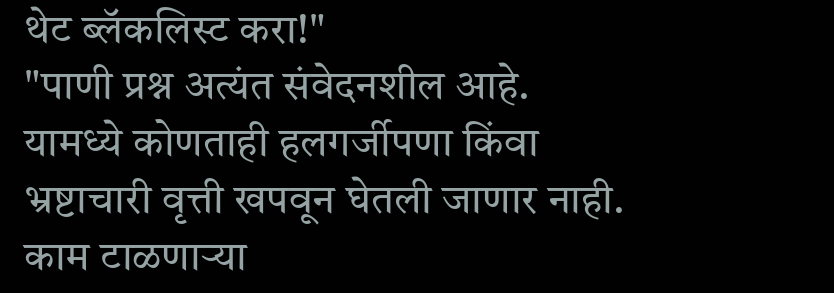थेट ब्लॅकलिस्ट करा!"
"पाणी प्रश्न अत्यंत संवेदनशील आहे. यामध्ये कोणताही हलगर्जीपणा किंवा भ्रष्टाचारी वृत्ती खपवून घेतली जाणार नाही. काम टाळणाऱ्या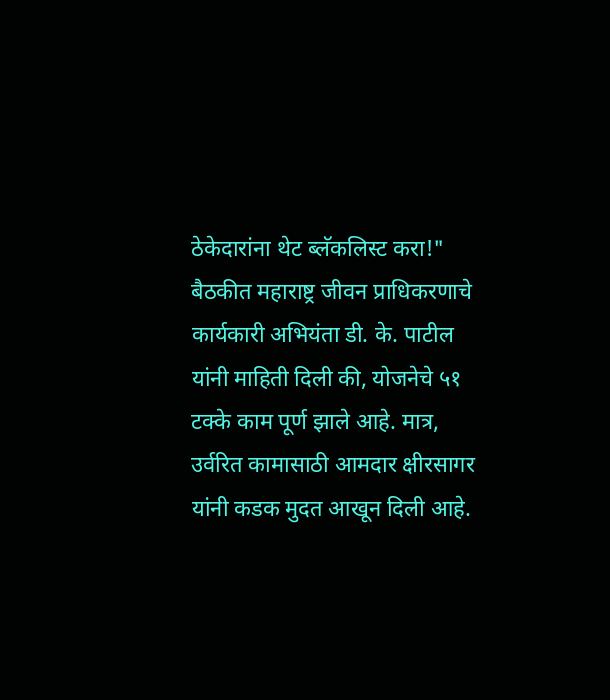ठेकेदारांना थेट ब्लॅकलिस्ट करा!"
बैठकीत महाराष्ट्र जीवन प्राधिकरणाचे कार्यकारी अभियंता डी. के. पाटील यांनी माहिती दिली की, योजनेचे ५१ टक्के काम पूर्ण झाले आहे. मात्र, उर्वरित कामासाठी आमदार क्षीरसागर यांनी कडक मुदत आखून दिली आहे.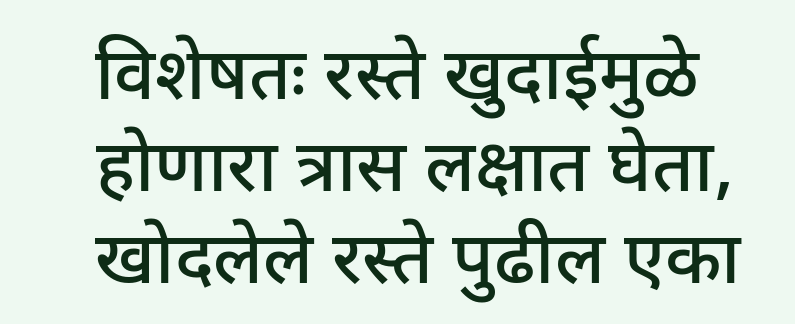विशेषतः रस्ते खुदाईमुळे होणारा त्रास लक्षात घेता, खोदलेले रस्ते पुढील एका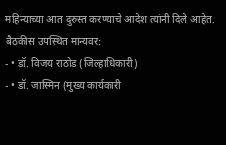महिन्याच्या आत दुरुस्त करण्याचे आदेश त्यांनी दिले आहेत.
बैठकीस उपस्थित मान्यवर:
- • डॉ. विजय राठोड (जिल्हाधिकारी)
- • डॉ. जास्मिन (मुख्य कार्यकारी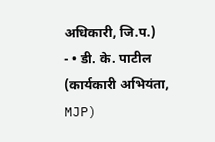अधिकारी, जि.प.)
- • डी. के. पाटील (कार्यकारी अभियंता, MJP)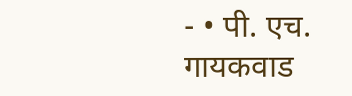- • पी. एच. गायकवाड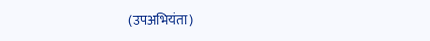(उपअभियंता)